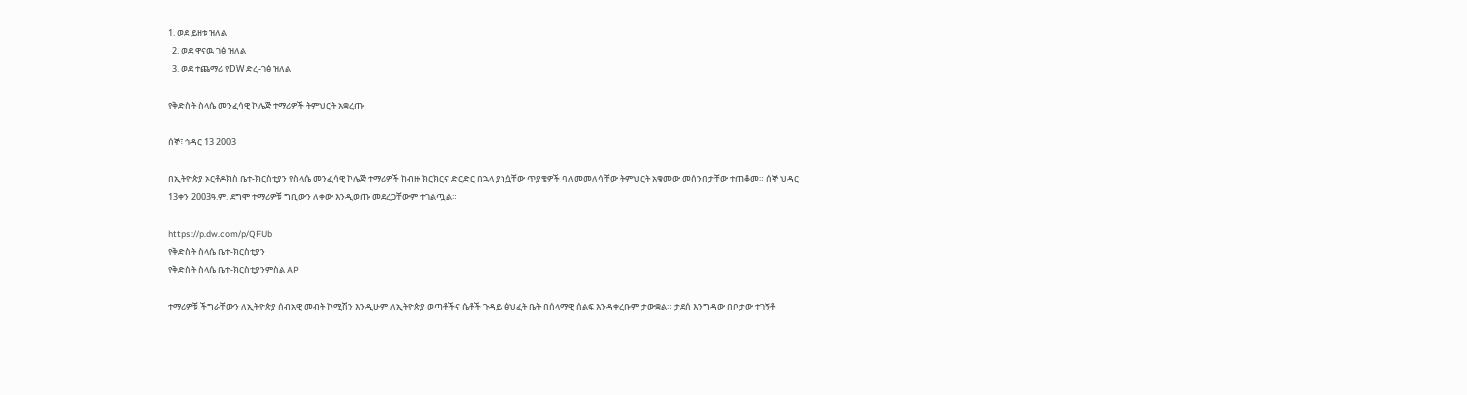1. ወደ ይዘቱ ዝለል
  2. ወደ ዋናዉ ገፅ ዝለል
  3. ወደ ተጨማሪ የDW ድረ-ገፅ ዝለል

የቅድስት ስላሴ መንፈሳዊ ኮሌጅ ተማሪዎች ትምህርት አቋረጡ

ሰኞ፣ ኅዳር 13 2003

በኢትዮጵያ ኦርቶዶክስ ቤተ-ክርስቲያን የስላሴ መንፈሳዊ ኮሌጅ ተማሪዎች ከብዙ ክርክርና ድርድር በኋላ ያነሷቸው ጥያቄዎች ባለመመለሳቸው ትምህርት አቁመው መሰንበታቸው ተጠቆመ። ሰኞ ህዳር 13ቀን 2003ዓ.ም. ደግሞ ተማሪዎቹ ግቢውን ለቀው እንዲወጡ መደረጋቸውም ተገልጧል።

https://p.dw.com/p/QFUb
የቅድስት ስላሴ ቤተ-ክርስቲያን
የቅድስት ስላሴ ቤተ-ክርስቲያንምስል AP

ተማሪዎቹ ችግራቸውን ለኢትዮጵያ ሰብአዊ መብት ኮሚሽን እንዲሁም ለኢትዮጵያ ወጣቶችና ሴቶች ጉዳይ ፅህፈት ቤት በሰላማዊ ሰልፍ እንዳቀረቡም ታውቋል። ታደሰ እንግዳው በቦታው ተገኝቶ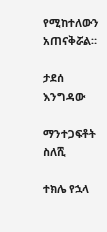የሚከተለውን አጠናቅሯል።

ታደሰ እንግዳው

ማንተጋፍቶት ስለሺ

ተክሌ የኋላ